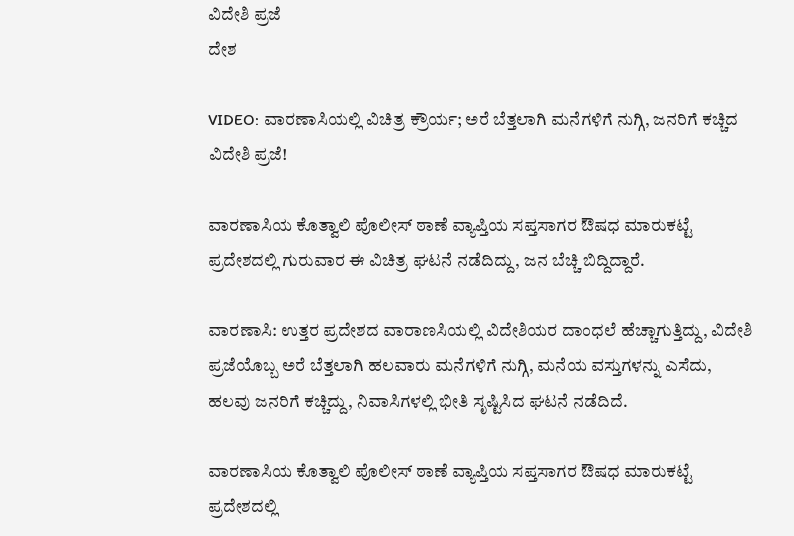ವಿದೇಶಿ ಪ್ರಜೆ
ದೇಶ

VIDEO: ವಾರಣಾಸಿಯಲ್ಲಿ ವಿಚಿತ್ರ ಕ್ರೌರ್ಯ; ಅರೆ ಬೆತ್ತಲಾಗಿ ಮನೆಗಳಿಗೆ ನುಗ್ಗಿ, ಜನರಿಗೆ ಕಚ್ಚಿದ ವಿದೇಶಿ ಪ್ರಜೆ!

ವಾರಣಾಸಿಯ ಕೊತ್ವಾಲಿ ಪೊಲೀಸ್ ಠಾಣೆ ವ್ಯಾಪ್ತಿಯ ಸಪ್ತಸಾಗರ ಔಷಧ ಮಾರುಕಟ್ಟೆ ಪ್ರದೇಶದಲ್ಲಿ ಗುರುವಾರ ಈ ವಿಚಿತ್ರ ಘಟನೆ ನಡೆದಿದ್ದು, ಜನ ಬೆಚ್ಚಿ ಬಿದ್ದಿದ್ದಾರೆ.

ವಾರಣಾಸಿ: ಉತ್ತರ ಪ್ರದೇಶದ ವಾರಾಣಸಿಯಲ್ಲಿ ವಿದೇಶಿಯರ ದಾಂಧಲೆ ಹೆಚ್ಚಾಗುತ್ತಿದ್ದು, ವಿದೇಶಿ ಪ್ರಜೆಯೊಬ್ಬ ಅರೆ ಬೆತ್ತಲಾಗಿ ಹಲವಾರು ಮನೆಗಳಿಗೆ ನುಗ್ಗಿ, ಮನೆಯ ವಸ್ತುಗಳನ್ನು ಎಸೆದು, ಹಲವು ಜನರಿಗೆ ಕಚ್ಚಿದ್ದು, ನಿವಾಸಿಗಳಲ್ಲಿ ಭೀತಿ ಸೃಷ್ಟಿಸಿದ ಘಟನೆ ನಡೆದಿದೆ.

ವಾರಣಾಸಿಯ ಕೊತ್ವಾಲಿ ಪೊಲೀಸ್ ಠಾಣೆ ವ್ಯಾಪ್ತಿಯ ಸಪ್ತಸಾಗರ ಔಷಧ ಮಾರುಕಟ್ಟೆ ಪ್ರದೇಶದಲ್ಲಿ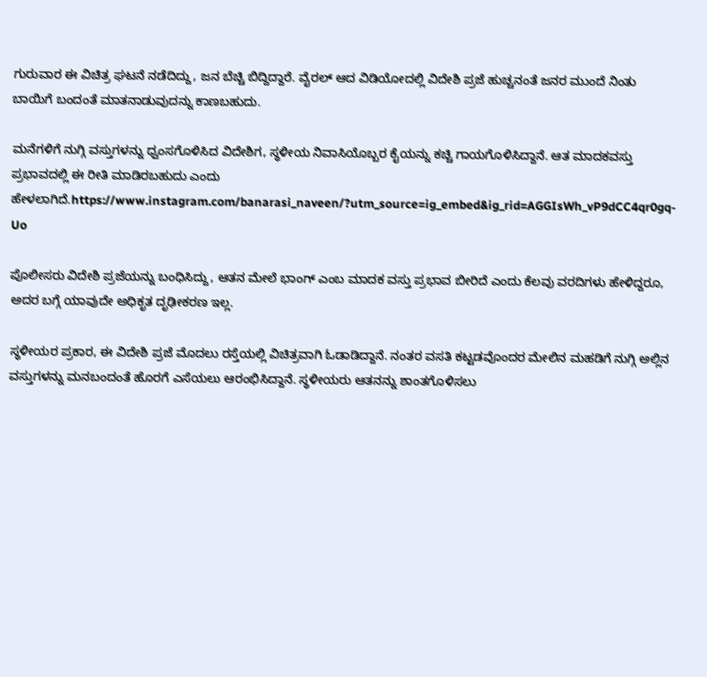ಗುರುವಾರ ಈ ವಿಚಿತ್ರ ಘಟನೆ ನಡೆದಿದ್ದು, ಜನ ಬೆಚ್ಚಿ ಬಿದ್ದಿದ್ದಾರೆ. ವೈರಲ್ ಆದ ವಿಡಿಯೋದಲ್ಲಿ ವಿದೇಶಿ ಪ್ರಜೆ ಹುಚ್ಚನಂತೆ ಜನರ ಮುಂದೆ ನಿಂತು ಬಾಯಿಗೆ ಬಂದಂತೆ ಮಾತನಾಡುವುದನ್ನು ಕಾಣಬಹುದು.

ಮನೆಗಳಿಗೆ ನುಗ್ಗಿ ವಸ್ತುಗಳನ್ನು ಧ್ವಂಸಗೊಳಿಸಿದ ವಿದೇಶಿಗ, ಸ್ಥಳೀಯ ನಿವಾಸಿಯೊಬ್ಬರ ಕೈಯನ್ನು ಕಚ್ಚಿ ಗಾಯಗೊಳಿಸಿದ್ದಾನೆ. ಆತ ಮಾದಕವಸ್ತು ಪ್ರಭಾವದಲ್ಲಿ ಈ ರೀತಿ ಮಾಡಿರಬಹುದು ಎಂದು ಹೇಳಲಾಗಿದೆ.https://www.instagram.com/banarasi_naveen/?utm_source=ig_embed&ig_rid=AGGIsWh_vP9dCC4qr0gq-Uo

ಪೊಲೀಸರು ವಿದೇಶಿ ಪ್ರಜೆಯನ್ನು ಬಂಧಿಸಿದ್ದು, ಆತನ ಮೇಲೆ ಭಾಂಗ್ ಎಂಬ ಮಾದಕ ವಸ್ತು ಪ್ರಭಾವ ಬೀರಿದೆ ಎಂದು ಕೆಲವು ವರದಿಗಳು ಹೇಳಿದ್ದರೂ, ಅದರ ಬಗ್ಗೆ ಯಾವುದೇ ಅಧಿಕೃತ ದೃಢೀಕರಣ ಇಲ್ಲ.

ಸ್ಥಳೀಯರ ಪ್ರಕಾರ, ಈ ವಿದೇಶಿ ಪ್ರಜೆ ಮೊದಲು ರಸ್ತೆಯಲ್ಲಿ ವಿಚಿತ್ರವಾಗಿ ಓಡಾಡಿದ್ದಾನೆ. ನಂತರ ವಸತಿ ಕಟ್ಟಡವೊಂದರ ಮೇಲಿನ ಮಹಡಿಗೆ ನುಗ್ಗಿ ಅಲ್ಲಿನ ವಸ್ತುಗಳನ್ನು ಮನಬಂದಂತೆ ಹೊರಗೆ ಎಸೆಯಲು ಆರಂಭಿಸಿದ್ದಾನೆ. ಸ್ಥಳೀಯರು ಆತನನ್ನು ಶಾಂತಗೊಳಿಸಲು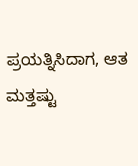ಪ್ರಯತ್ನಿಸಿದಾಗ, ಆತ ಮತ್ತಷ್ಟು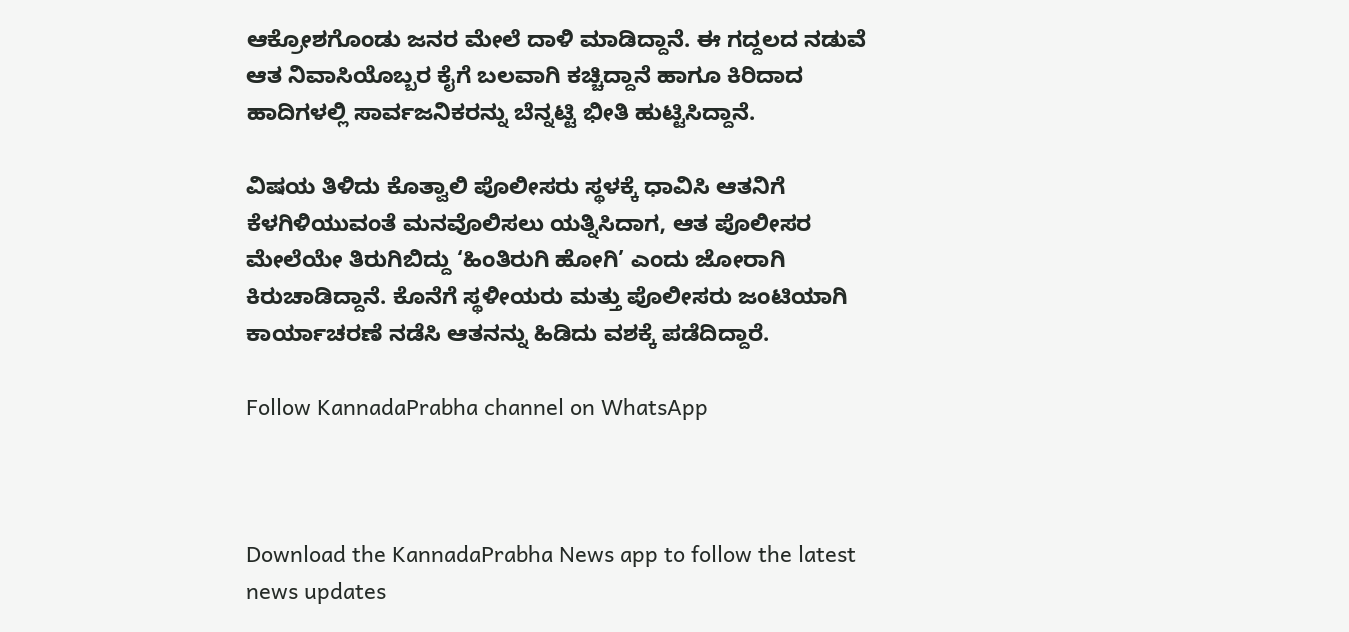ಆಕ್ರೋಶಗೊಂಡು ಜನರ ಮೇಲೆ ದಾಳಿ ಮಾಡಿದ್ದಾನೆ. ಈ ಗದ್ದಲದ ನಡುವೆ ಆತ ನಿವಾಸಿಯೊಬ್ಬರ ಕೈಗೆ ಬಲವಾಗಿ ಕಚ್ಚಿದ್ದಾನೆ ಹಾಗೂ ಕಿರಿದಾದ ಹಾದಿಗಳಲ್ಲಿ ಸಾರ್ವಜನಿಕರನ್ನು ಬೆನ್ನಟ್ಟಿ ಭೀತಿ ಹುಟ್ಟಿಸಿದ್ದಾನೆ.

ವಿಷಯ ತಿಳಿದು ಕೊತ್ವಾಲಿ ಪೊಲೀಸರು ಸ್ಥಳಕ್ಕೆ ಧಾವಿಸಿ ಆತನಿಗೆ ಕೆಳಗಿಳಿಯುವಂತೆ ಮನವೊಲಿಸಲು ಯತ್ನಿಸಿದಾಗ, ಆತ ಪೊಲೀಸರ ಮೇಲೆಯೇ ತಿರುಗಿಬಿದ್ದು ‘ಹಿಂತಿರುಗಿ ಹೋಗಿ’ ಎಂದು ಜೋರಾಗಿ ಕಿರುಚಾಡಿದ್ದಾನೆ. ಕೊನೆಗೆ ಸ್ಥಳೀಯರು ಮತ್ತು ಪೊಲೀಸರು ಜಂಟಿಯಾಗಿ ಕಾರ್ಯಾಚರಣೆ ನಡೆಸಿ ಆತನನ್ನು ಹಿಡಿದು ವಶಕ್ಕೆ ಪಡೆದಿದ್ದಾರೆ.

Follow KannadaPrabha channel on WhatsApp



Download the KannadaPrabha News app to follow the latest news updates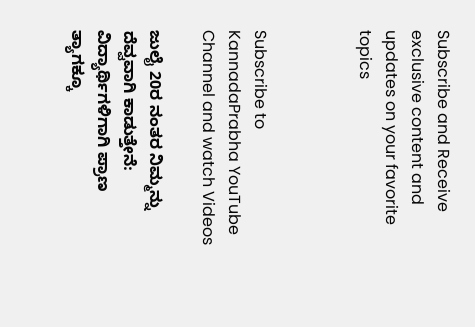Subscribe and Receive exclusive content and updates on your favorite topics



Subscribe to KannadaPrabha YouTube Channel and watch Videos

ಜುಲೈ 20ರ ನಂತರ ನಿಮ್ಮನ್ನು ದೆವ್ವವಾಗಿ ಕಾಡುತ್ತೇನೆ: ವಿದ್ಯಾರ್ಥಿಗಳಿಗಾಗಿ ಪ್ರಾಣ ತ್ಯಾಗಕ್ಕೂ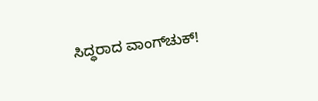ಸಿದ್ಧರಾದ ವಾಂಗ್‌ಚುಕ್!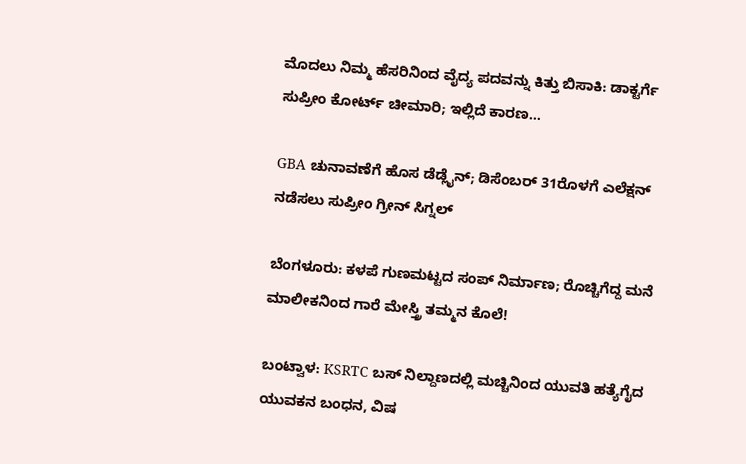ಮೊದಲು ನಿಮ್ಮ ಹೆಸರಿನಿಂದ ವೈದ್ಯ ಪದವನ್ನು ಕಿತ್ತು ಬಿಸಾಕಿ: ಡಾಕ್ಟರ್ಗೆ ಸುಪ್ರೀಂ ಕೋರ್ಟ್ ಚೀಮಾರಿ; ಇಲ್ಲಿದೆ ಕಾರಣ...

GBA ಚುನಾವಣೆಗೆ ಹೊಸ ಡೆಡ್ಲೈನ್; ಡಿಸೆಂಬರ್ 31ರೊಳಗೆ ಎಲೆಕ್ಷನ್ ನಡೆಸಲು ಸುಪ್ರೀಂ ಗ್ರೀನ್ ಸಿಗ್ನಲ್

ಬೆಂಗಳೂರು: ಕಳಪೆ ಗುಣಮಟ್ಟದ ಸಂಪ್ ನಿರ್ಮಾಣ; ರೊಚ್ಚಿಗೆದ್ದ ಮನೆ ಮಾಲೀಕನಿಂದ ಗಾರೆ ಮೇಸ್ತ್ರಿ ತಮ್ಮನ ಕೊಲೆ!

ಬಂಟ್ವಾಳ: KSRTC ಬಸ್ ನಿಲ್ದಾಣದಲ್ಲಿ ಮಚ್ಚಿನಿಂದ ಯುವತಿ ಹತ್ಯೆಗೈದ ಯುವಕನ ಬಂಧನ, ವಿಷ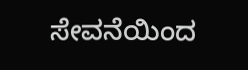ಸೇವನೆಯಿಂದ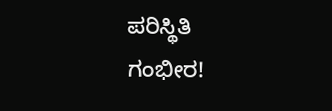ಪರಿಸ್ಥಿತಿ ಗಂಭೀರ!